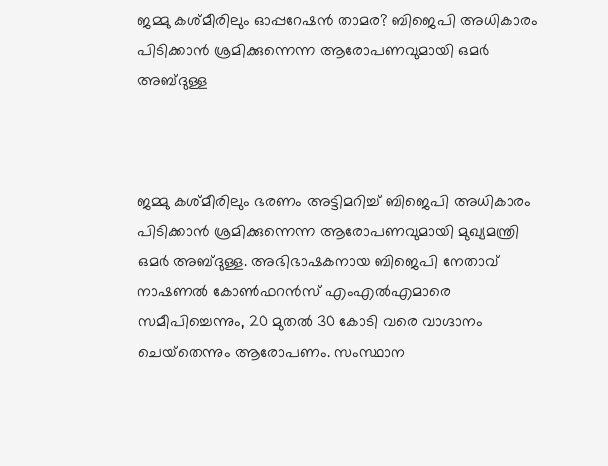ജമ്മു കശ്മീരിലും ഓപ്പറേഷന്‍ താമര? ബിജെപി അധികാരം പിടിക്കാന്‍ ശ്രമിക്കുന്നെന്ന ആരോപണവുമായി ഒമര്‍ അബ്ദുള്ള



ജമ്മു കശ്മീരിലും ഭരണം അട്ടിമറിച്ച് ബിജെപി അധികാരം പിടിക്കാന്‍ ശ്രമിക്കുന്നെന്ന ആരോപണവുമായി മുഖ്യമന്ത്രി ഒമര്‍ അബ്ദുള്ള. അഭിഭാഷകനായ ബിജെപി നേതാവ് നാഷണല്‍ കോണ്‍ഫറന്‍സ് എംഎല്‍എമാരെ സമീപിച്ചെന്നും, 20 മുതല്‍ 30 കോടി വരെ വാഗ്ദാനം ചെയ്‌തെന്നും ആരോപണം. സംസ്ഥാന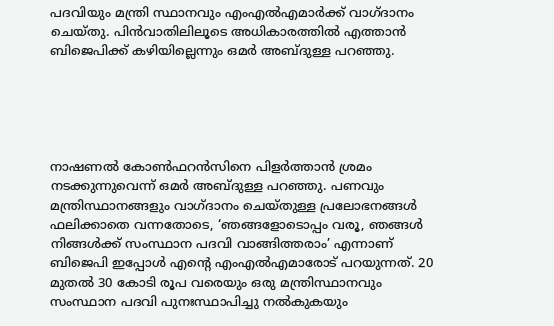പദവിയും മന്ത്രി സ്ഥാനവും എംഎല്‍എമാര്‍ക്ക് വാഗ്ദാനം ചെയ്തു. പിന്‍വാതിലിലൂടെ അധികാരത്തില്‍ എത്താന്‍ ബിജെപിക്ക് കഴിയില്ലെന്നും ഒമര്‍ അബ്ദുള്ള പറഞ്ഞു.





നാഷണല്‍ കോണ്‍ഫറന്‍സിനെ പിളര്‍ത്താന്‍ ശ്രമം നടക്കുന്നുവെന്ന് ഒമര്‍ അബ്ദുള്ള പറഞ്ഞു. പണവും മന്ത്രിസ്ഥാനങ്ങളും വാഗ്ദാനം ചെയ്തുള്ള പ്രലോഭനങ്ങള്‍ ഫലിക്കാതെ വന്നതോടെ, ‘ഞങ്ങളോടൊപ്പം വരൂ, ഞങ്ങള്‍ നിങ്ങള്‍ക്ക് സംസ്ഥാന പദവി വാങ്ങിത്തരാം’ എന്നാണ് ബിജെപി ഇപ്പോള്‍ എന്റെ എംഎല്‍എമാരോട് പറയുന്നത്. 20 മുതല്‍ 30 കോടി രൂപ വരെയും ഒരു മന്ത്രിസ്ഥാനവും സംസ്ഥാന പദവി പുനഃസ്ഥാപിച്ചു നല്‍കുകയും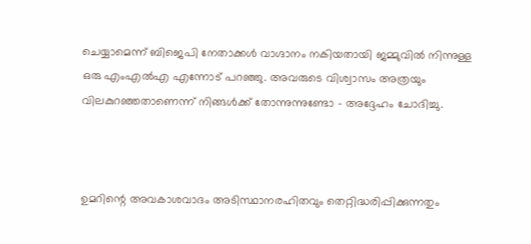ചെയ്യാമെന്ന് ബിജെപി നേതാക്കള്‍ വാഗ്ദാനം നകിയതായി ജമ്മുവില്‍ നിന്നുള്ള ഒരു എംഎല്‍എ എന്നോട് പറഞ്ഞു. അവരുടെ വിശ്വാസം അത്രയും വിലകുറഞ്ഞതാണെന്ന് നിങ്ങള്‍ക്ക് തോന്നുന്നുണ്ടോ – അദ്ദേഹം ചോദിച്ചു.



ഉമറിന്റെ അവകാശവാദം അടിസ്ഥാനരഹിതവും തെറ്റിദ്ധരിപ്പിക്കുന്നതും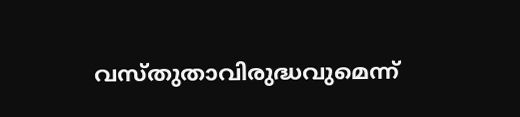വസ്തുതാവിരുദ്ധവുമെന്ന്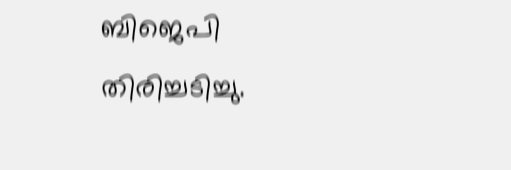ബിജെപി തിരിച്ചടിച്ചു.